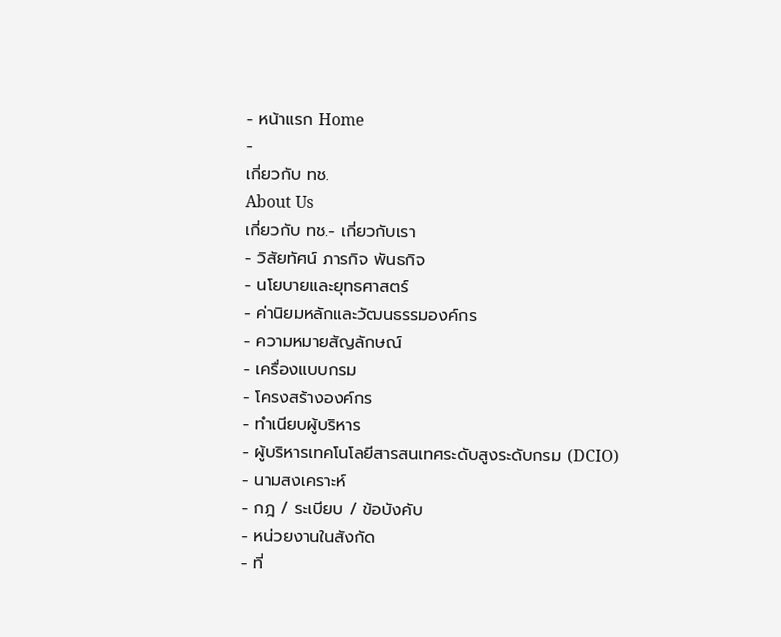- หน้าแรก Home
-
เกี่ยวกับ ทช.
About Us
เกี่ยวกับ ทช.- เกี่ยวกับเรา
- วิสัยทัศน์ ภารกิจ พันธกิจ
- นโยบายและยุทธศาสตร์
- ค่านิยมหลักและวัฒนธรรมองค์กร
- ความหมายสัญลักษณ์
- เครื่องแบบกรม
- โครงสร้างองค์กร
- ทำเนียบผู้บริหาร
- ผู้บริหารเทคโนโลยีสารสนเทศระดับสูงระดับกรม (DCIO)
- นามสงเคราะห์
- กฎ / ระเบียบ / ข้อบังคับ
- หน่วยงานในสังกัด
- ที่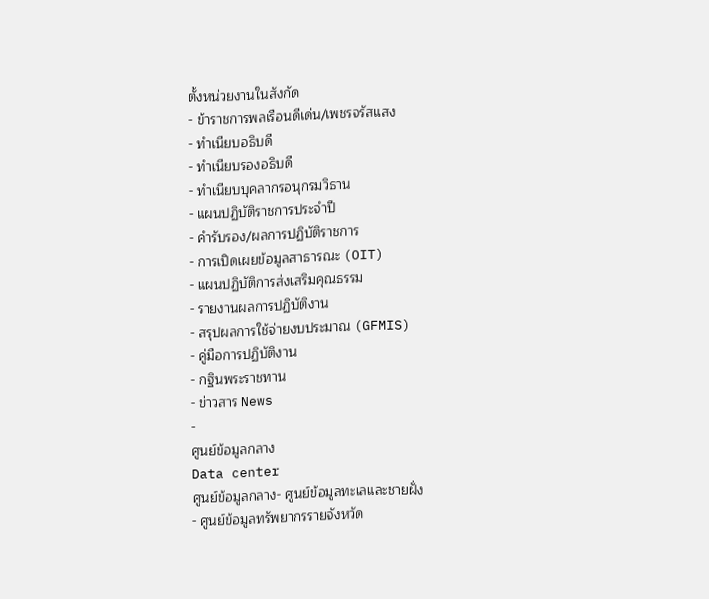ตั้งหน่วยงานในสังกัด
- ข้าราชการพลเรือนดีเด่น/เพชรจรัสแสง
- ทำเนียบอธิบดี
- ทำเนียบรองอธิบดี
- ทำเนียบบุคลากรอนุกรมวิธาน
- แผนปฏิบัติราชการประจำปี
- คำรับรอง/ผลการปฏิบัติราชการ
- การเปิดเผยข้อมูลสาธารณะ (OIT)
- แผนปฏิบัติการส่งเสริมคุณธรรม
- รายงานผลการปฏิบัติงาน
- สรุปผลการใช้จ่ายงบประมาณ (GFMIS)
- คู่มือการปฏิบัติงาน
- กฐินพระราชทาน
- ข่าวสาร News
-
ศูนย์ข้อมูลกลาง
Data center
ศูนย์ข้อมูลกลาง- ศูนย์ข้อมูลทะเลและชายฝั่ง
- ศูนย์ข้อมูลทรัพยากรรายจังหวัด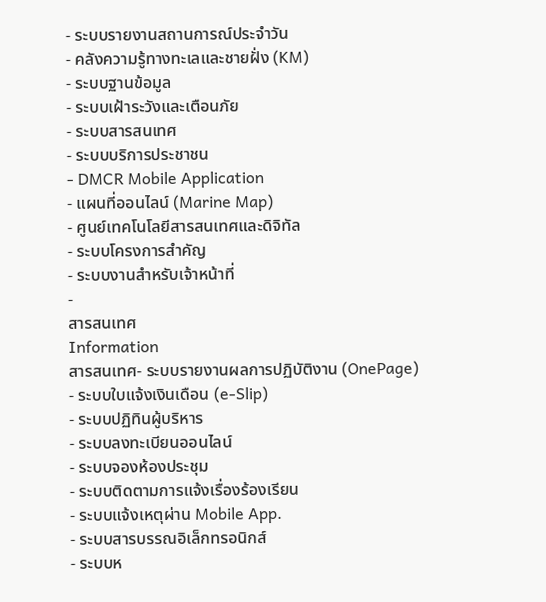- ระบบรายงานสถานการณ์ประจำวัน
- คลังความรู้ทางทะเลและชายฝั่ง (KM)
- ระบบฐานข้อมูล
- ระบบเฝ้าระวังและเตือนภัย
- ระบบสารสนเทศ
- ระบบบริการประชาชน
- DMCR Mobile Application
- แผนที่ออนไลน์ (Marine Map)
- ศูนย์เทคโนโลยีสารสนเทศและดิจิทัล
- ระบบโครงการสำคัญ
- ระบบงานสำหรับเจ้าหน้าที่
-
สารสนเทศ
Information
สารสนเทศ- ระบบรายงานผลการปฏิบัติงาน (OnePage)
- ระบบใบแจ้งเงินเดือน (e-Slip)
- ระบบปฏิทินผู้บริหาร
- ระบบลงทะเบียนออนไลน์
- ระบบจองห้องประชุม
- ระบบติดตามการแจ้งเรื่องร้องเรียน
- ระบบแจ้งเหตุผ่าน Mobile App.
- ระบบสารบรรณอิเล็กทรอนิกส์
- ระบบห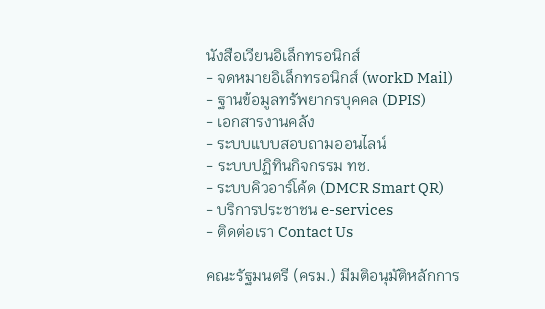นังสือเวียนอิเล็กทรอนิกส์
- จดหมายอิเล็กทรอนิกส์ (workD Mail)
- ฐานข้อมูลทรัพยากรบุคคล (DPIS)
- เอกสารงานคลัง
- ระบบแบบสอบถามออนไลน์
- ระบบปฏิทินกิจกรรม ทช.
- ระบบคิวอาร์โค้ด (DMCR Smart QR)
- บริการประชาชน e-services
- ติดต่อเรา Contact Us

คณะรัฐมนตรี (ครม.) มีมติอนุมัติหลักการ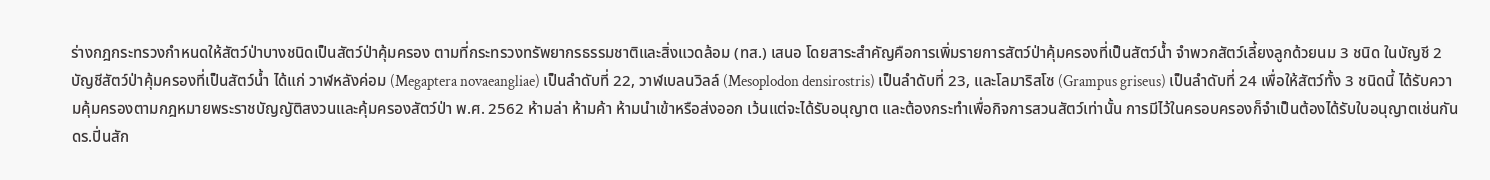ร่างกฎกระทรวงกำหนดให้สัตว์ป่าบางชนิดเป็นสัตว์ป่าคุ้มครอง ตามที่กระทรวงทรัพยากรธรรมชาติและสิ่งแวดล้อม (ทส.) เสนอ โดยสาระสำคัญคือการเพิ่มรายการสัตว์ป่าคุ้มครองที่เป็นสัตว์น้ำ จำพวกสัตว์เลี้ยงลูกด้วยนม 3 ชนิด ในบัญชี 2 บัญชีสัตว์ป่าคุ้มครองที่เป็นสัตว์น้ำ ได้แก่ วาฬหลังค่อม (Megaptera novaeangliae) เป็นลำดับที่ 22, วาฬเบลนวิลล์ (Mesoplodon densirostris) เป็นลำดับที่ 23, และโลมาริสโซ (Grampus griseus) เป็นลำดับที่ 24 เพื่อให้สัตว์ทั้ง 3 ชนิดนี้ ได้รับความคุ้มครองตามกฎหมายพระราชบัญญัติสงวนและคุ้มครองสัตว์ป่า พ.ศ. 2562 ห้ามล่า ห้ามค้า ห้ามนำเข้าหรือส่งออก เว้นแต่จะได้รับอนุญาต และต้องกระทำเพื่อกิจการสวนสัตว์เท่านั้น การมีไว้ในครอบครองก็จำเป็นต้องได้รับใบอนุญาตเช่นกัน
ดร.ปิ่นสัก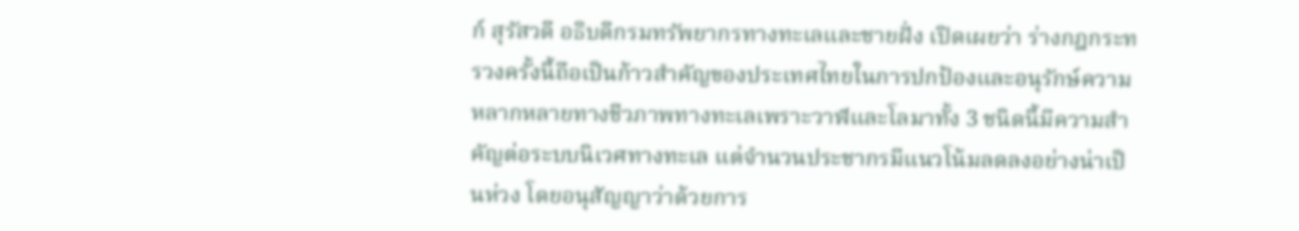ก์ สุรัสวดี อธิบดีกรมทรัพยากรทางทะเลและชายฝั่ง เปิดเผยว่า ร่างกฎกระทรวงครั้งนี้ถือเป็นก้าวสำคัญของประเทศไทยในการปกป้องและอนุรักษ์ความหลากหลายทางชีวภาพทางทะเลเพราะวาฬและโลมาทั้ง 3 ชนิดนี้มีความสำคัญต่อระบบนิเวศทางทะเล แต่จำนวนประชากรมีแนวโน้มลดลงอย่างน่าเป็นห่วง โดยอนุสัญญาว่าด้วยการ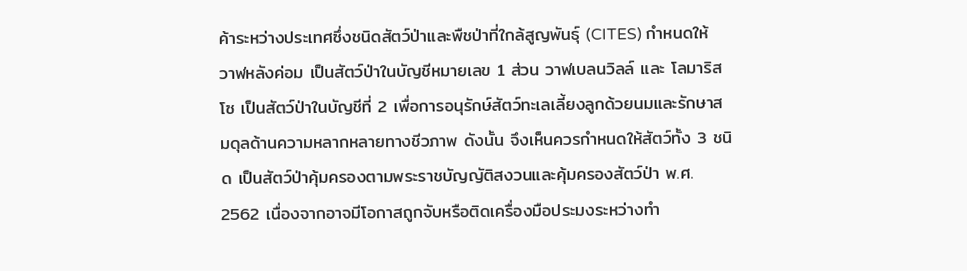ค้าระหว่างประเทศซึ่งชนิดสัตว์ป่าและพืชป่าที่ใกล้สูญพันธุ์ (CITES) กำหนดให้ วาฬหลังค่อม เป็นสัตว์ป่าในบัญชีหมายเลข 1 ส่วน วาฬเบลนวิลล์ และ โลมาริสโซ เป็นสัตว์ป่าในบัญชีที่ 2 เพื่อการอนุรักษ์สัตว์ทะเลเลี้ยงลูกด้วยนมและรักษาสมดุลด้านความหลากหลายทางชีวภาพ ดังนั้น จึงเห็นควรกำหนดให้สัตว์ทั้ง 3 ชนิด เป็นสัตว์ป่าคุ้มครองตามพระราชบัญญัติสงวนและคุ้มครองสัตว์ป่า พ.ศ. 2562 เนื่องจากอาจมีโอกาสถูกจับหรือติดเครื่องมือประมงระหว่างทำ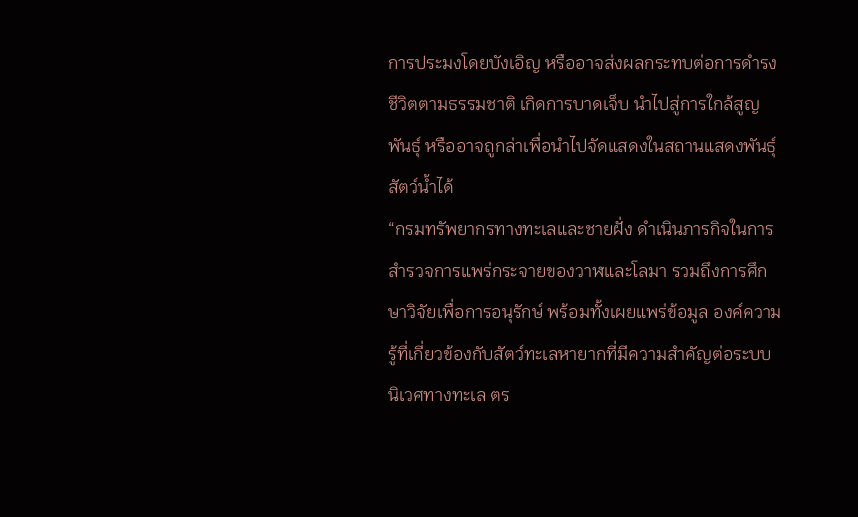การประมงโดยบังเอิญ หรืออาจส่งผลกระทบต่อการดำรงชีวิตตามธรรมชาติ เกิดการบาดเจ็บ นำไปสู่การใกล้สูญพันธ์ุ หรืออาจถูกล่าเพื่อนำไปจัดแสดงในสถานแสดงพันธุ์สัตว์น้ำได้
“กรมทรัพยากรทางทะเลและชายฝั่ง ดำเนินภารกิจในการสำรวจการแพร่กระจายของวาฬและโลมา รวมถึงการศึกษาวิจัยเพื่อการอนุรักษ์ พร้อมทั้งเผยแพร่ข้อมูล องค์ความรู้ที่เกี่ยวข้องกับสัตว์ทะเลหายากที่มีความสำคัญต่อระบบนิเวศทางทะเล ตร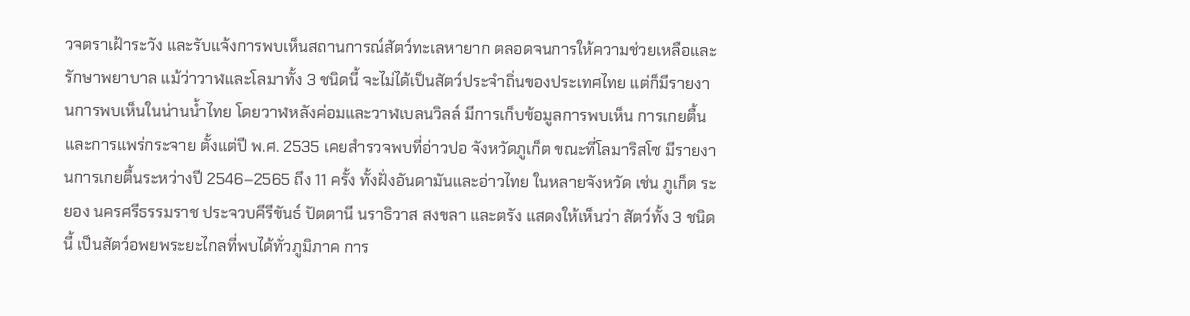วจตราเฝ้าระวัง และรับแจ้งการพบเห็นสถานการณ์สัตว์ทะเลหายาก ตลอดจนการให้ความช่วยเหลือและรักษาพยาบาล แม้ว่าวาฬและโลมาทั้ง 3 ชนิดนี้ จะไม่ได้เป็นสัตว์ประจำถิ่นของประเทศไทย แต่ก็มีรายงานการพบเห็นในน่านน้ำไทย โดยวาฬหลังค่อมและวาฬเบลนวิลล์ มีการเก็บข้อมูลการพบเห็น การเกยตื้น และการแพร่กระจาย ตั้งแต่ปี พ.ศ. 2535 เคยสำรวจพบที่อ่าวปอ จังหวัดภูเก็ต ขณะที่โลมาริสโซ มีรายงานการเกยตื้นระหว่างปี 2546–2565 ถึง 11 ครั้ง ทั้งฝั่งอันดามันและอ่าวไทย ในหลายจังหวัด เช่น ภูเก็ต ระยอง นครศรีธรรมราช ประจวบคีรีขันธ์ ปัตตานี นราธิวาส สงขลา และตรัง แสดงให้เห็นว่า สัตว์ทั้ง 3 ชนิดนี้ เป็นสัตว์อพยพระยะไกลที่พบได้ทั่วภูมิภาค การ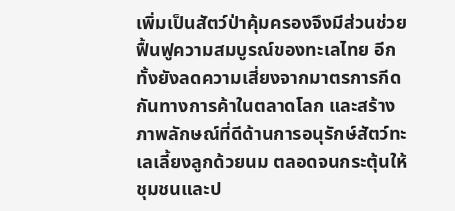เพิ่มเป็นสัตว์ป่าคุ้มครองจึงมีส่วนช่วยฟื้นฟูความสมบูรณ์ของทะเลไทย อีกทั้งยังลดความเสี่ยงจากมาตรการกีดกันทางการค้าในตลาดโลก และสร้างภาพลักษณ์ที่ดีด้านการอนุรักษ์สัตว์ทะเลเลี้ยงลูกด้วยนม ตลอดจนกระตุ้นให้ชุมชนและป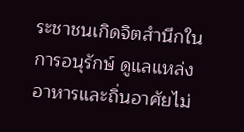ระชาชนเกิดจิตสำนึกในการอนุรักษ์ ดูแลแหล่งอาหารและถิ่นอาศัยไม่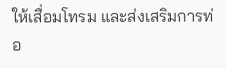ให้เสื่อมโทรม และส่งเสริมการท่อ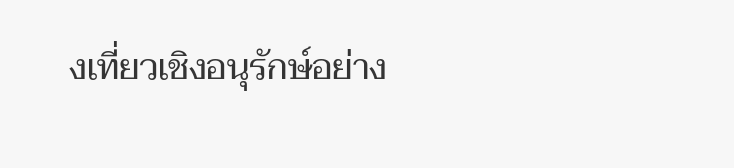งเที่ยวเชิงอนุรักษ์อย่าง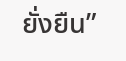ยั่งยืน”